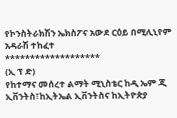የኮንስትራክሽን ኤክስፖና አውደ ርዕይ በሚሊኒየም አዳራሽ ተከፈተ
*******************
(ኢ ፕ ድ)
የከተማና መሰረተ ልማት ሚኒስቴር ከዲ ኤም ጂ ኢቨንትስ፣ከኢትኤል ኢቨንትስና ከኢትዮጵያ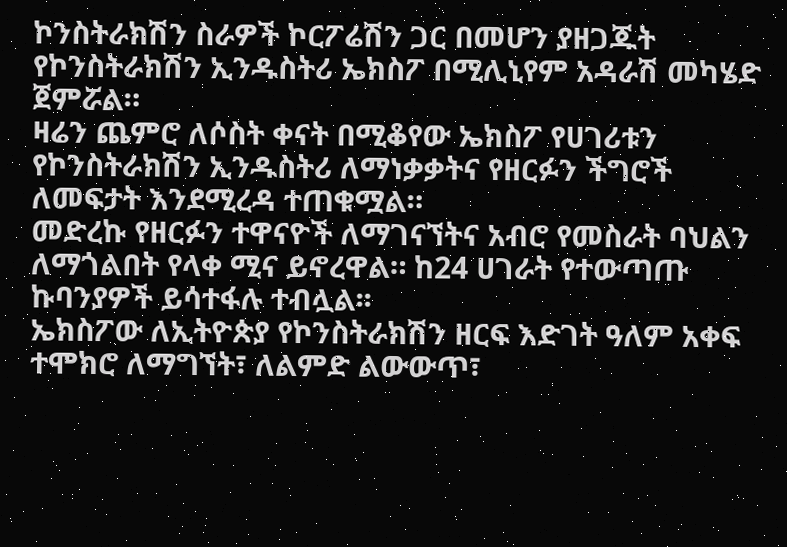ኮንስትራክሽን ስራዎች ኮርፖሬሽን ጋር በመሆን ያዘጋጁት የኮንስትራክሽን ኢንዱስትሪ ኤክስፖ በሚሊኒየም አዳራሽ መካሄድ ጀምሯል።
ዛሬን ጨምሮ ለሶስት ቀናት በሚቆየው ኤክስፖ የሀገሪቱን የኮንስትራክሽን ኢንዱስትሪ ለማነቃቃትና የዘርፉን ችግሮች ለመፍታት እንደሚረዳ ተጠቁሟል።
መድረኩ የዘርፉን ተዋናዮች ለማገናኘትና አብሮ የመስራት ባህልን ለማጎልበት የላቀ ሚና ይኖረዋል። ከ24 ሀገራት የተውጣጡ ኩባንያዎች ይሳተፋሉ ተብሏል፡፡
ኤክስፖው ለኢትዮጵያ የኮንስትራክሽን ዘርፍ እድገት ዓለም አቀፍ ተሞክሮ ለማግኘት፣ ለልምድ ልውውጥ፣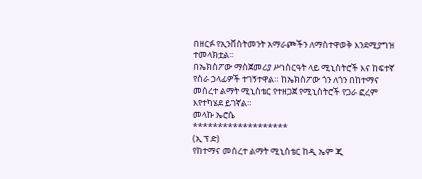በዘርፉ የኢንቨስትመንት አማራጮችን ለማስተዋወቅ እንደሚያግዝ ተመላክቷል፡፡
በኤክስፖው ማስጀመሪያ ሥነስርዓት ላይ ሚኒስትሮች እና ከፍተኛ የስራ ኃላፊዎች ተገኝተዋል። ከኤክስፖው ጎን ለጎን በከተማና መሰረተ ልማት ሚኒስቴር የተዘጋጀ የሚኒስትሮች የጋራ ፎረም እየተካሄደ ይገኛል።
መላኩ ኤሮሴ
*******************
(ኢ ፕ ድ)
የከተማና መሰረተ ልማት ሚኒስቴር ከዲ ኤም ጂ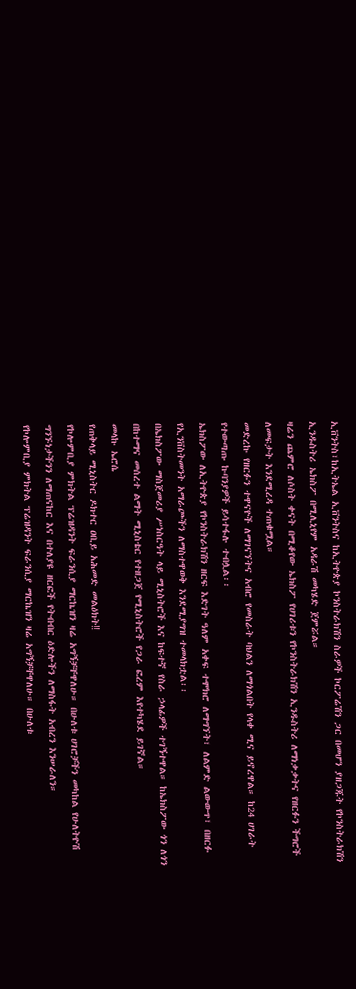ኢቨንትስ፣ከኢትኤል ኢቨንትስና ከኢትዮጵያ ኮንስትራክሽን ስራዎች ኮርፖሬሽን ጋር በመሆን ያዘጋጁት የኮንስትራክሽን ኢንዱስትሪ ኤክስፖ በሚሊኒየም አዳራሽ መካሄድ ጀምሯል።
ዛሬን ጨምሮ ለሶስት ቀናት በሚቆየው ኤክስፖ የሀገሪቱን የኮንስትራክሽን ኢንዱስትሪ ለማነቃቃትና የዘርፉን ችግሮች ለመፍታት እንደሚረዳ ተጠቁሟል።
መድረኩ የዘርፉን ተዋናዮች ለማገናኘትና አብሮ የመስራት ባህልን ለማጎልበት የላቀ ሚና ይኖረዋል። ከ24 ሀገራት የተውጣጡ ኩባንያዎች ይሳተፋሉ ተብሏል፡፡
ኤክስፖው ለኢትዮጵያ የኮንስትራክሽን ዘርፍ እድገት ዓለም አቀፍ ተሞክሮ ለማግኘት፣ ለልምድ ልውውጥ፣ በዘርፉ የኢንቨስትመንት አማራጮችን ለማስተዋወቅ እንደሚያግዝ ተመላክቷል፡፡
በኤክስፖው ማስጀመሪያ ሥነስርዓት ላይ ሚኒስትሮች እና ከፍተኛ የስራ ኃላፊዎች ተገኝተዋል። ከኤክስፖው ጎን ለጎን በከተማና መሰረተ ልማት ሚኒስቴር የተዘጋጀ የሚኒስትሮች የጋራ ፎረም እየተካሄደ ይገኛል።
መላኩ ኤሮሴ
የጠቅላይ ሚኒስትር ዶክተር ዐቢይ አሕመድ መልዕክት‼
የኮሎምቢያ ምክትል ፕሬዝዳንት ፍራንሲያ ማርኬዝን ዛሬ አግኝቻቸዋለሁ። በሁለቱ ሀገሮቻችን መካከል የሁለትዮሽ ግንኙነታችንን ለማጠናከር እና በተለያዩ ዘርፎች የትብብር ዕድሎችን ለማስፋት አብረን እንሠራለን።
የኮሎምቢያ ምክትል ፕሬዝዳንት ፍራንሲያ ማርኬዝን ዛሬ አግኝቻቸዋለሁ። በሁለቱ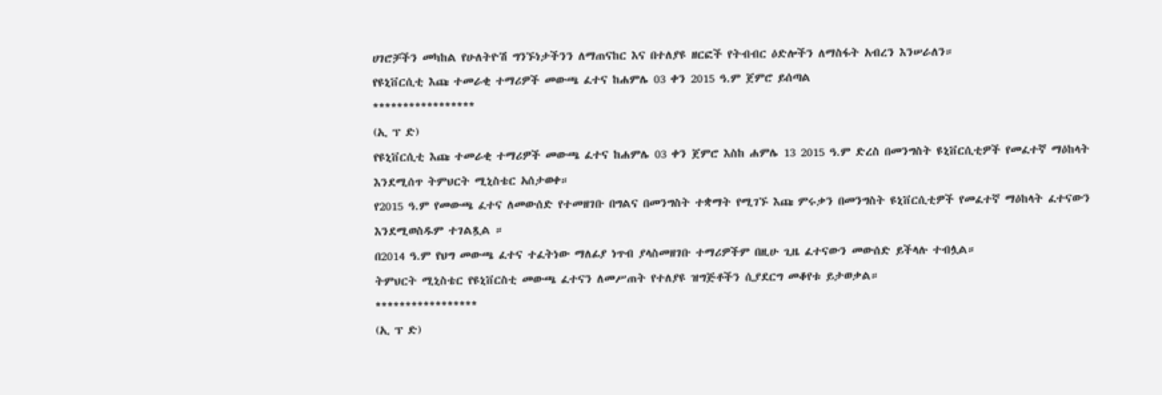ሀገሮቻችን መካከል የሁለትዮሽ ግንኙነታችንን ለማጠናከር እና በተለያዩ ዘርፎች የትብብር ዕድሎችን ለማስፋት አብረን እንሠራለን።
የዩኒቨርሲቲ እጩ ተመራቂ ተማሪዎች መውጫ ፈተና ከሐምሌ 03 ቀን 2015 ዓ.ም ጀምሮ ይሰጣል
*****************
(ኢ ፕ ድ)
የዩኒቨርሲቲ እጩ ተመራቂ ተማሪዎች መውጫ ፈተና ከሐምሌ 03 ቀን ጀምሮ እስከ ሐምሌ 13 2015 ዓ.ም ድረስ በመንግስት ዩኒቨርሲቲዎች የመፈተኛ ማዕከላት እንደሚሰጥ ትምህርት ሚኒስቴር አሰታወቀ።
የ2015 ዓ.ም የመውጫ ፈተና ለመውሰድ የተመዘገቡ በግልና በመንግስት ተቋማት የሚገኙ እጩ ምሩቃን በመንግስት ዩኒቨርሲቲዎች የመፈተኛ ማዕከላት ፈተናውን እንደሚወስዱም ተገልጿል ።
በ2014 ዓ.ም የህግ መውጫ ፈተና ተፈትነው ማለፊያ ነጥብ ያላስመዘገቡ ተማሪዎችም በዚሁ ጊዜ ፈተናውን መውሰድ ይችላሉ ተብሏል።
ትምህርት ሚኒስቴር የዩኒቨርስቲ መውጫ ፈተናን ለመሥጠት የተለያዩ ዝግጅቶችን ሲያደርግ መቆየቱ ይታወቃል።
*****************
(ኢ ፕ ድ)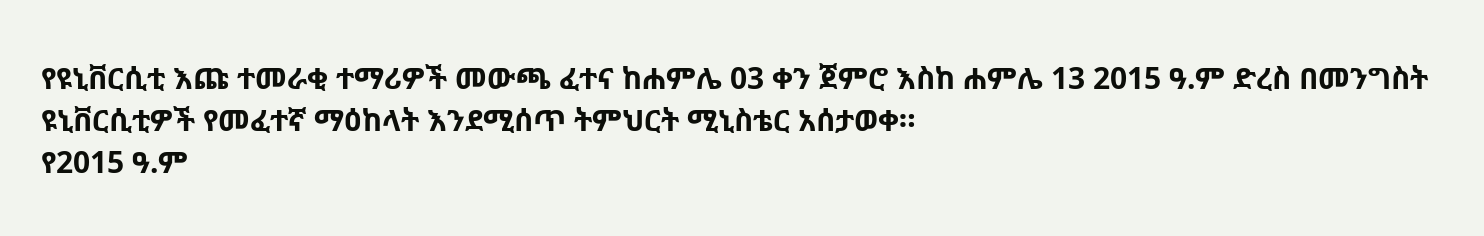የዩኒቨርሲቲ እጩ ተመራቂ ተማሪዎች መውጫ ፈተና ከሐምሌ 03 ቀን ጀምሮ እስከ ሐምሌ 13 2015 ዓ.ም ድረስ በመንግስት ዩኒቨርሲቲዎች የመፈተኛ ማዕከላት እንደሚሰጥ ትምህርት ሚኒስቴር አሰታወቀ።
የ2015 ዓ.ም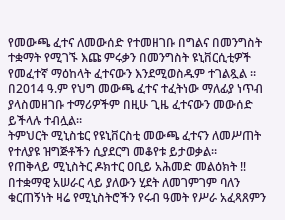የመውጫ ፈተና ለመውሰድ የተመዘገቡ በግልና በመንግስት ተቋማት የሚገኙ እጩ ምሩቃን በመንግስት ዩኒቨርሲቲዎች የመፈተኛ ማዕከላት ፈተናውን እንደሚወስዱም ተገልጿል ።
በ2014 ዓ.ም የህግ መውጫ ፈተና ተፈትነው ማለፊያ ነጥብ ያላስመዘገቡ ተማሪዎችም በዚሁ ጊዜ ፈተናውን መውሰድ ይችላሉ ተብሏል።
ትምህርት ሚኒስቴር የዩኒቨርስቲ መውጫ ፈተናን ለመሥጠት የተለያዩ ዝግጅቶችን ሲያደርግ መቆየቱ ይታወቃል።
የጠቅላይ ሚኒስትር ዶክተር ዐቢይ አሕመድ መልዕክት ‼
በተቋማዊ አሠራር ላይ ያለውን ሂደት ለመገምገም ባለን ቁርጠኝነት ዛሬ የሚኒስትሮችን የሩብ ዓመት የሥራ አፈጻጸምን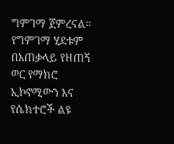ግምገማ ጀምረናል። የግምገማ ሂደቱም በአጠቃላይ የዘጠኝ ወር የማክሮ ኢኮኖሚውን እና የሴክተሮች ልዩ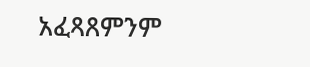አፈጻጸምንም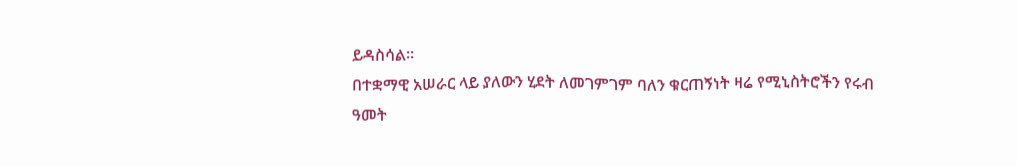ይዳስሳል።
በተቋማዊ አሠራር ላይ ያለውን ሂደት ለመገምገም ባለን ቁርጠኝነት ዛሬ የሚኒስትሮችን የሩብ ዓመት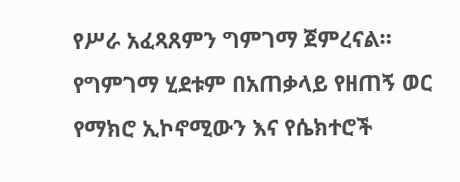የሥራ አፈጻጸምን ግምገማ ጀምረናል። የግምገማ ሂደቱም በአጠቃላይ የዘጠኝ ወር የማክሮ ኢኮኖሚውን እና የሴክተሮች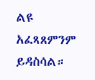ልዩ አፈጻጸምንም ይዳስሳል።